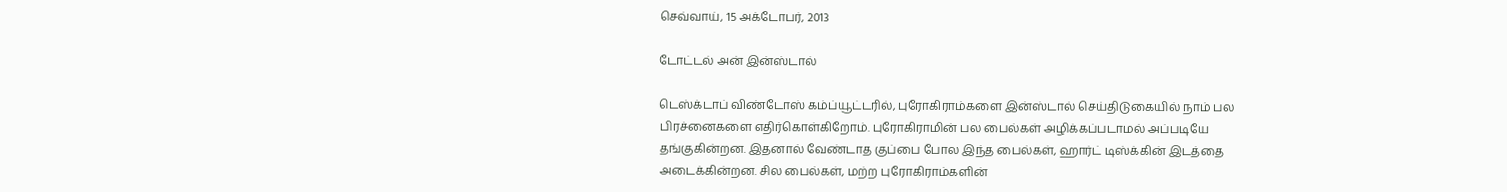செவ்வாய், 15 அக்டோபர், 2013

டோட்டல் அன் இன்ஸ்டால்

டெஸ்க்டாப் விண்டோஸ் கம்ப்யூட்டரில், புரோகிராம்களை இன்ஸ்டால் செய்திடுகையில் நாம் பல பிரச்னைகளை எதிர்கொள்கிறோம். புரோகிராமின் பல பைல்கள் அழிக்கப்படாமல் அப்படியே தங்குகின்றன. இதனால் வேண்டாத குப்பை போல இந்த பைல்கள், ஹார்ட் டிஸ்க்கின் இடத்தை அடைக்கின்றன. சில பைல்கள், மற்ற புரோகிராம்களின்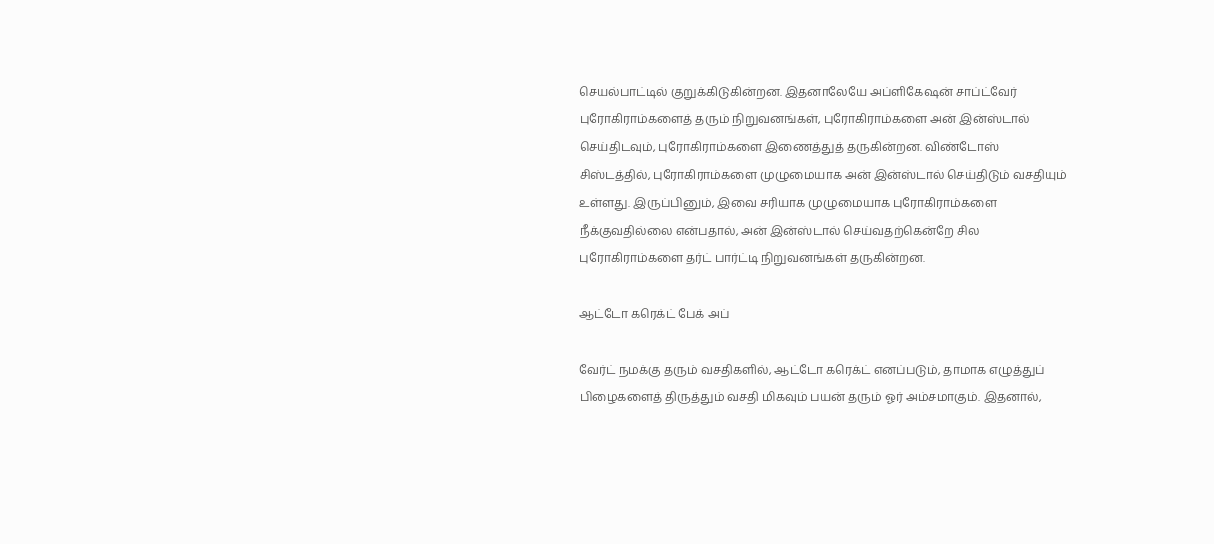செயல்பாட்டில் குறுக்கிடுகின்றன. இதனாலேயே அப்ளிகேஷன் சாப்ட்வேர் புரோகிராம்களைத் தரும் நிறுவனங்கள், புரோகிராம்களை அன் இன்ஸ்டால் செய்திடவும், புரோகிராம்களை இணைத்துத் தருகின்றன. விண்டோஸ் சிஸ்டத்தில், புரோகிராம்களை முழுமையாக அன் இன்ஸ்டால் செய்திடும் வசதியும் உள்ளது. இருப்பினும், இவை சரியாக முழுமையாக புரோகிராம்களை நீக்குவதில்லை என்பதால், அன் இன்ஸ்டால் செய்வதற்கென்றே சில புரோகிராம்களை தர்ட் பார்ட்டி நிறுவனங்கள் தருகின்றன.

ஆட்டோ கரெக்ட் பேக் அப்

வேர்ட் நமக்கு தரும் வசதிகளில், ஆட்டோ கரெக்ட் எனப்படும், தாமாக எழுத்துப் பிழைகளைத் திருத்தும் வசதி மிகவும் பயன் தரும் ஓர் அம்சமாகும். இதனால்,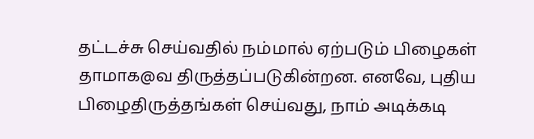தட்டச்சு செய்வதில் நம்மால் ஏற்படும் பிழைகள் தாமாக@வ திருத்தப்படுகின்றன. எனவே, புதிய பிழைதிருத்தங்கள் செய்வது, நாம் அடிக்கடி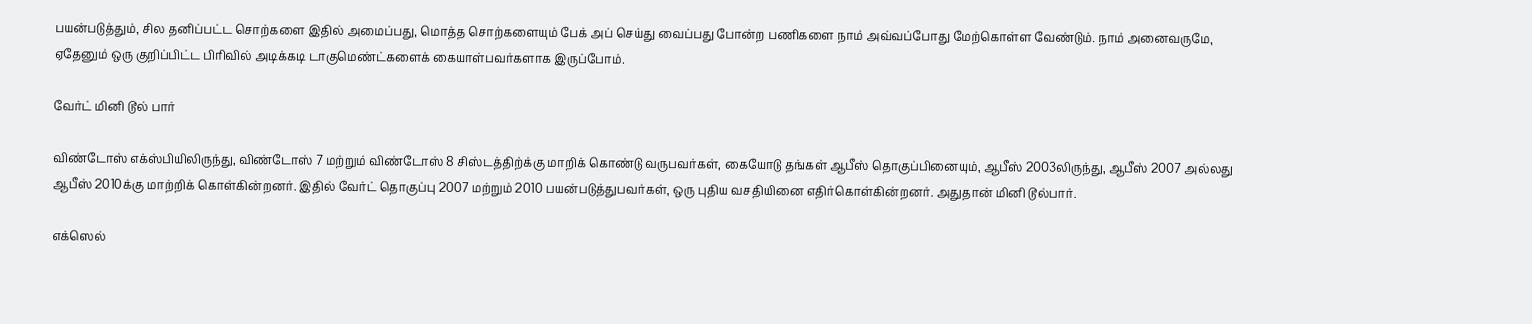பயன்படுத்தும், சில தனிப்பட்ட சொற்களை இதில் அமைப்பது, மொத்த சொற்களையும் பேக் அப் செய்து வைப்பது போன்ற பணிகளை நாம் அவ்வப்போது மேற்கொள்ள வேண்டும். நாம் அனைவருமே, ஏதேனும் ஒரு குறிப்பிட்ட பிரிவில் அடிக்கடி டாகுமெண்ட்களைக் கையாள்பவர்களாக இருப்போம்.

வேர்ட் மினி டூல் பார்

விண்டோஸ் எக்ஸ்பியிலிருந்து, விண்டோஸ் 7 மற்றும் விண்டோஸ் 8 சிஸ்டத்திற்க்கு மாறிக் கொண்டு வருபவர்கள், கையோடு தங்கள் ஆபீஸ் தொகுப்பினையும், ஆபீஸ் 2003லிருந்து, ஆபீஸ் 2007 அல்லது ஆபீஸ் 2010க்கு மாற்றிக் கொள்கின்றனர். இதில் வேர்ட் தொகுப்பு 2007 மற்றும் 2010 பயன்படுத்துபவர்கள், ஒரு புதிய வசதியினை எதிர்கொள்கின்றனர். அதுதான் மினி டூல்பார்.

எக்ஸெல்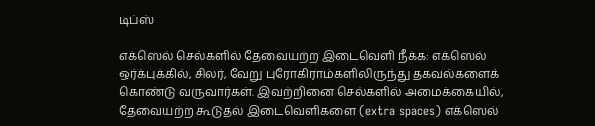டிப்ஸ்

எக்ஸெல் செல்களில் தேவையற்ற இடைவெளி நீக்க: எக்ஸெல் ஒர்க்புக்கில், சிலர், வேறு புரோகிராம்களிலிருந்து தகவல்களைக் கொண்டு வருவார்கள். இவற்றினை செல்களில் அமைக்கையில், தேவையற்ற கூடுதல் இடைவெளிகளை (extra spaces) எக்ஸெல்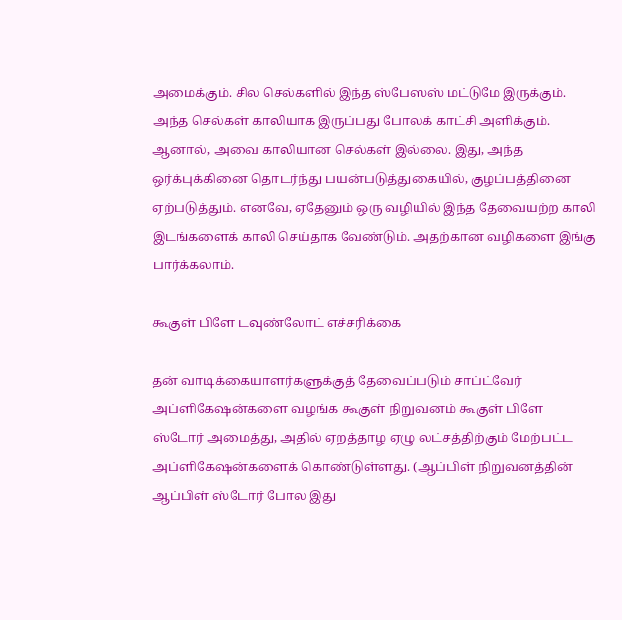அமைக்கும். சில செல்களில் இந்த ஸ்பேஸஸ் மட்டுமே இருக்கும். அந்த செல்கள் காலியாக இருப்பது போலக் காட்சி அளிக்கும். ஆனால், அவை காலியான செல்கள் இல்லை. இது, அந்த ஒர்க்புக்கினை தொடர்ந்து பயன்படுத்துகையில், குழப்பத்தினை ஏற்படுத்தும். எனவே, ஏதேனும் ஒரு வழியில் இந்த தேவையற்ற காலி இடங்களைக் காலி செய்தாக வேண்டும். அதற்கான வழிகளை இங்கு பார்க்கலாம்.

கூகுள் பிளே டவுண்லோட் எச்சரிக்கை

தன் வாடிக்கையாளர்களுக்குத் தேவைப்படும் சாப்ட்வேர் அப்ளிகேஷன்களை வழங்க கூகுள் நிறுவனம் கூகுள் பிளே ஸ்டோர் அமைத்து, அதில் ஏறத்தாழ ஏழு லட்சத்திற்கும் மேற்பட்ட அப்ளிகேஷன்களைக் கொண்டுள்ளது. (ஆப்பிள் நிறுவனத்தின் ஆப்பிள் ஸ்டோர் போல இது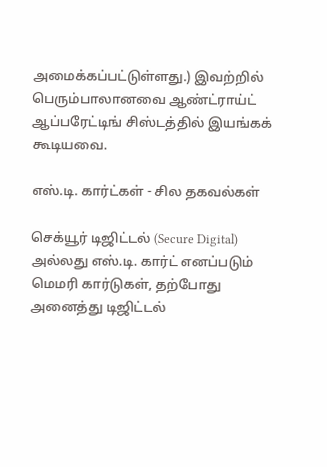அமைக்கப்பட்டுள்ளது.) இவற்றில் பெரும்பாலானவை ஆண்ட்ராய்ட் ஆப்பரேட்டிங் சிஸ்டத்தில் இயங்கக் கூடியவை.

எஸ்.டி. கார்ட்கள் - சில தகவல்கள்

செக்யூர் டிஜிட்டல் (Secure Digital) அல்லது எஸ்.டி. கார்ட் எனப்படும் மெமரி கார்டுகள், தற்போது அனைத்து டிஜிட்டல்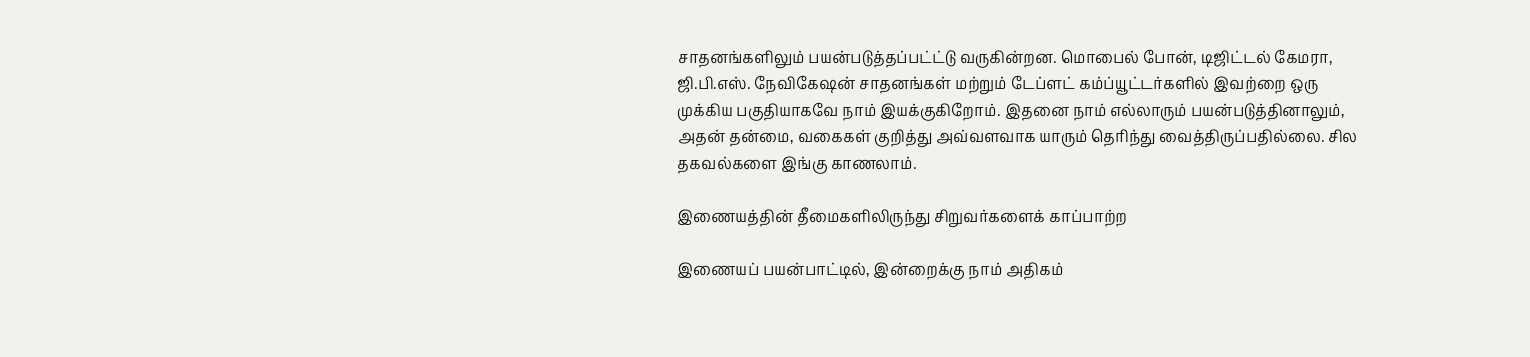சாதனங்களிலும் பயன்படுத்தப்பட்ட்டு வருகின்றன. மொபைல் போன், டிஜிட்டல் கேமரா, ஜி.பி.எஸ். நேவிகேஷன் சாதனங்கள் மற்றும் டேப்ளட் கம்ப்யூட்டர்களில் இவற்றை ஒரு முக்கிய பகுதியாகவே நாம் இயக்குகிறோம். இதனை நாம் எல்லாரும் பயன்படுத்தினாலும், அதன் தன்மை, வகைகள் குறித்து அவ்வளவாக யாரும் தெரிந்து வைத்திருப்பதில்லை. சில தகவல்களை இங்கு காணலாம்.

இணையத்தின் தீமைகளிலிருந்து சிறுவர்களைக் காப்பாற்ற

இணையப் பயன்பாட்டில், இன்றைக்கு நாம் அதிகம்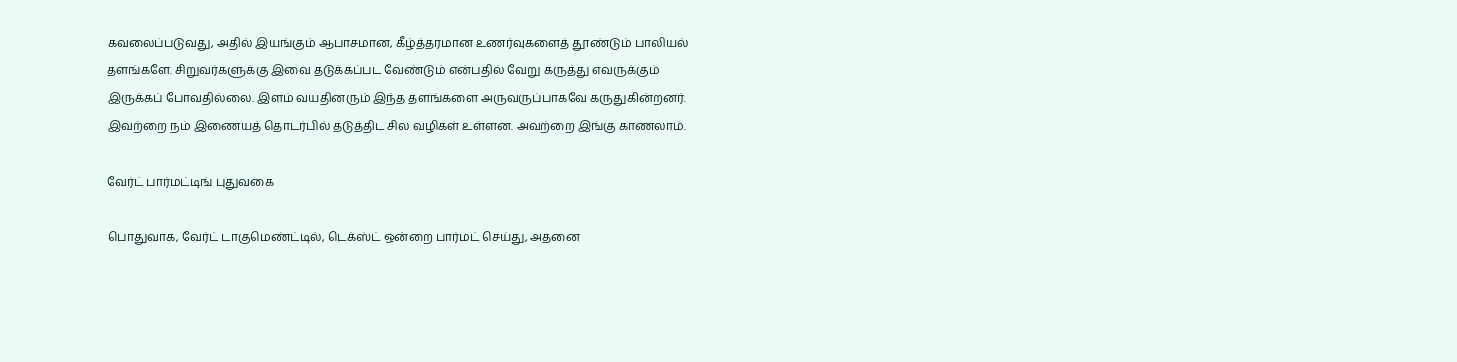கவலைப்படுவது, அதில் இயங்கும் ஆபாசமான, கீழ்த்தரமான உணர்வுகளைத் தூண்டும் பாலியல் தளங்களே. சிறுவர்களுக்கு இவை தடுக்கப்பட வேண்டும் என்பதில் வேறு கருத்து எவருக்கும் இருக்கப் போவதில்லை. இளம் வயதினரும் இந்த தளங்களை அருவருப்பாகவே கருதுகின்றனர். இவற்றை நம் இணையத் தொடர்பில் தடுத்திட சில வழிகள் உள்ளன. அவற்றை இங்கு காணலாம்.

வேர்ட் பார்மட்டிங் புதுவகை

பொதுவாக, வேர்ட் டாகுமெண்ட்டில், டெக்ஸ்ட் ஒன்றை பார்மட் செய்து, அதனை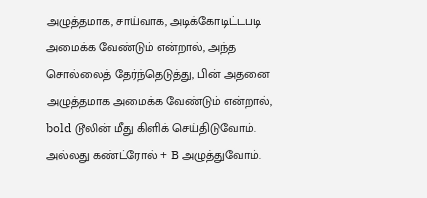அழுத்தமாக, சாய்வாக, அடிக்கோடிட்டபடி அமைக்க வேண்டும் என்றால், அந்த சொல்லைத் தேர்ந்தெடுத்து, பின் அதனை அழுத்தமாக அமைக்க வேண்டும் என்றால், bold டூலின் மீது கிளிக் செய்திடுவோம். அல்லது கண்ட்ரோல் + B அழுத்துவோம்.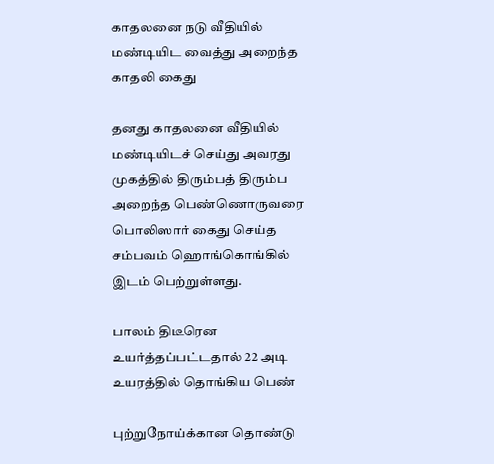காதலனை நடு வீதியில் மண்டியிட வைத்து அறைந்த காதலி கைது

தனது காதலனை வீதியில் மண்டியிடச் செய்து அவரது முகத்தில் திரும்பத் திரும்ப அறைந்த பெண்ணொருவரை பொலிஸார் கைது செய்த சம்பவம் ஹொங்கொங்கில் இடம் பெற்றுள்ளது.

பாலம் திடீரென உயர்த்தப்பட்டதால் 22 அடி உயரத்தில் தொங்கிய பெண்

புற்றுநோய்க்கான தொண்டு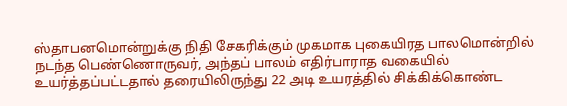ஸ்தாபனமொன்றுக்கு நிதி சேகரிக்கும் முகமாக புகையிரத பாலமொன்றில் நடந்த பெண்ணொருவர், அந்தப் பாலம் எதிர்பாராத வகையில் உயர்த்தப்பட்டதால் தரையிலிருந்து 22 அடி உயரத்தில் சிக்கிக்கொண்ட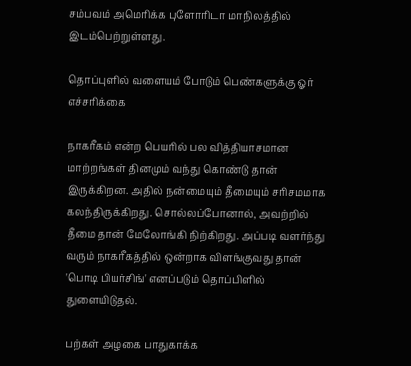சம்பவம் அமெரிக்க புளோரிடா மாநிலத்தில் இடம்பெற்றுள்ளது.

தொப்புளில் வளையம் போடும் பெண்களுக்கு ஓர் எச்சரிக்கை

நாகரீகம் என்ற பெயரில் பல வித்தியாசமான மாற்றங்கள் தினமும் வந்து கொண்டு தான் இருக்கிறன. அதில் நன்மையும் தீமையும் சரிசமமாக கலந்திருக்கிறது. சொல்லப்போனால், அவற்றில் தீமை தான் மேலோங்கி நிற்கிறது. அப்படி வளர்ந்து வரும் நாகரீகத்தில் ஒன்றாக விளங்குவது தான் 'பொடி பியர்சிங்' எனப்படும் தொப்பிளில் துளையிடுதல்.

பற்கள் அழகை பாதுகாக்க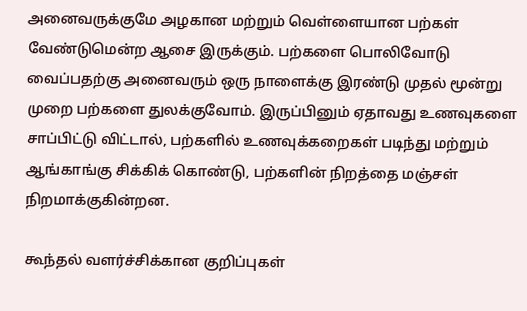அனைவருக்குமே அழகான மற்றும் வெள்ளையான பற்கள் வேண்டுமென்ற ஆசை இருக்கும். பற்களை பொலிவோடு வைப்பதற்கு அனைவரும் ஒரு நாளைக்கு இரண்டு முதல் மூன்று முறை பற்களை துலக்குவோம். இருப்பினும் ஏதாவது உணவுகளை சாப்பிட்டு விட்டால், பற்களில் உணவுக்கறைகள் படிந்து மற்றும் ஆங்காங்கு சிக்கிக் கொண்டு, பற்களின் நிறத்தை மஞ்சள் நிறமாக்குகின்றன.

கூந்தல் வளர்ச்சிக்கான குறிப்புகள்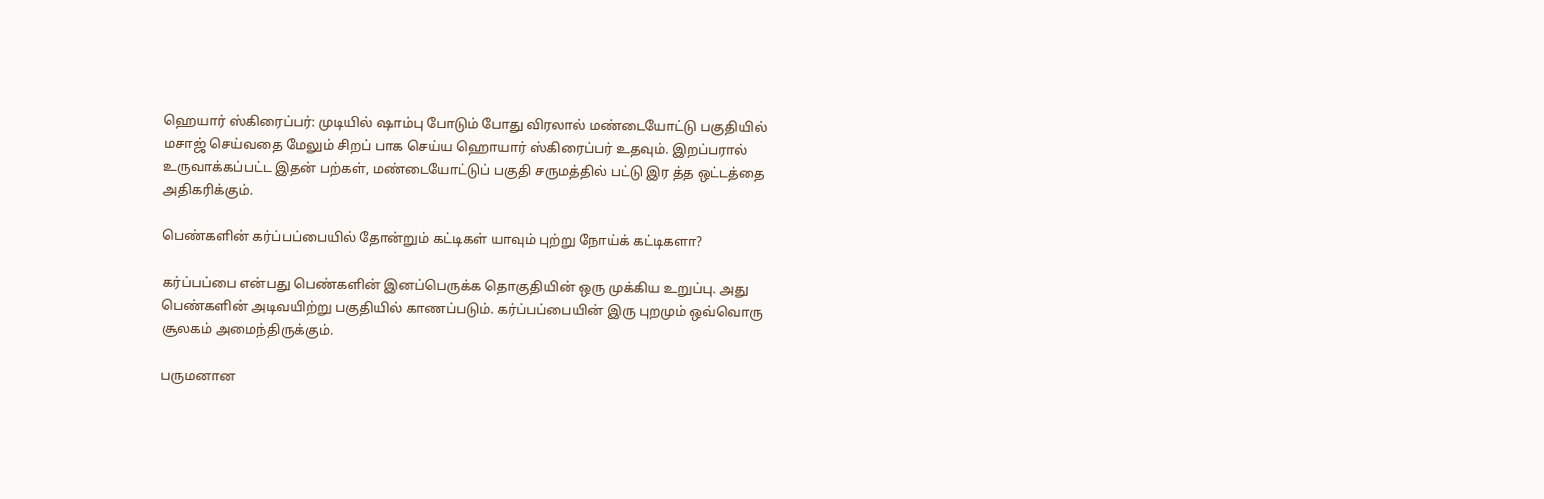ஹெயார் ஸ்கிரைப்பர்: முடியில் ஷாம்பு போடும் போது விரலால் மண்டையோட்டு பகுதியில் மசாஜ் செய்வதை மேலும் சிறப் பாக செய்ய ஹொயார் ஸ்கிரைப்பர் உதவும். இறப்பரால் உருவாக்கப்பட்ட இதன் பற்கள், மண்டையோட்டுப் பகுதி சருமத்தில் பட்டு இர த்த ஒட்டத்தை அதிகரிக்கும்.

பெண்களின் கர்ப்பப்பையில் தோன்றும் கட்டிகள் யாவும் புற்று நோய்க் கட்டிகளா?

கர்ப்பப்பை என்பது பெண்களின் இனப்பெருக்க தொகுதியின் ஒரு முக்கிய உறுப்பு. அது பெண்களின் அடிவயிற்று பகுதியில் காணப்படும். கர்ப்பப்பையின் இரு புறமும் ஒவ்வொரு சூலகம் அமைந்திருக்கும்.

பருமனான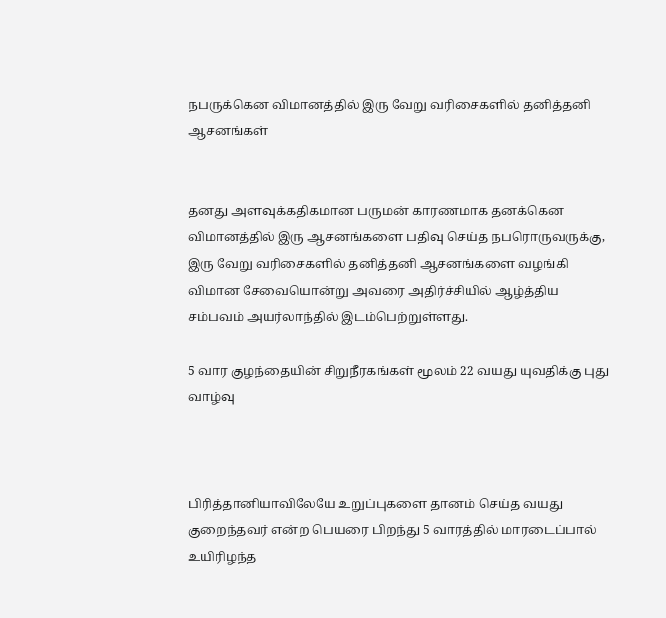நபருக்கென விமானத்தில் இரு வேறு வரிசைகளில் தனித்தனி ஆசனங்கள்


தனது அளவுக்கதிகமான பருமன் காரணமாக தனக்கென விமானத்தில் இரு ஆசனங்களை பதிவு செய்த நபரொருவருக்கு, இரு வேறு வரிசைகளில் தனித்தனி ஆசனங்களை வழங்கி விமான சேவையொன்று அவரை அதிர்ச்சியில் ஆழ்த்திய சம்பவம் அயர்லாந்தில் இடம்பெற்றுள்ளது.

5 வார குழந்தையின் சிறுநீரகங்கள் மூலம் 22 வயது யுவதிக்கு புது வாழ்வு



பிரித்தானியாவிலேயே உறுப்புகளை தானம் செய்த வயது குறைந்தவர் என்ற பெயரை பிறந்து 5 வாரத்தில் மாரடைப்பால் உயிரிழந்த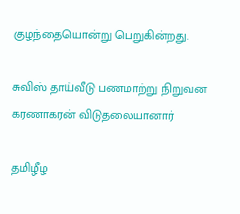குழந்தையொன்று பெறுகின்றது.

சுவிஸ் தாய்வீடு பணமாற்று நிறுவன கரணாகரன் விடுதலையானார்

தமிழீழ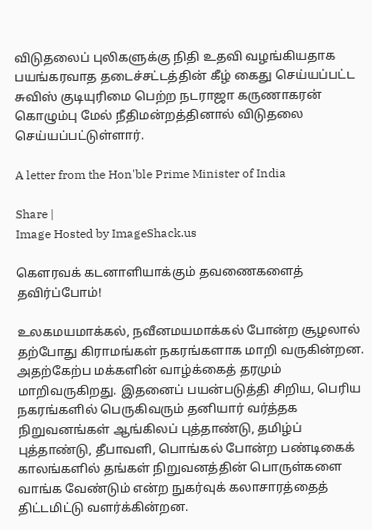விடுதலைப் புலிகளுக்கு நிதி உதவி வழங்கியதாக பயங்கரவாத தடைச்சட்டத்தின் கீழ் கைது செய்யப்பட்ட சுவிஸ் குடியுரிமை பெற்ற நடராஜா கருணாகரன் கொழும்பு மேல் நீதிமன்றத்தினால் விடுதலை செய்யப்பட்டுள்ளார்.

A letter from the Hon'ble Prime Minister of India

Share |
Image Hosted by ImageShack.us

கௌரவக் கடனாளியாக்கும் தவணைகளைத் தவிர்ப்போம்!

உலகமயமாக்கல், நவீனமயமாக்கல் போன்ற சூழலால் தற்போது கிராமங்கள் நகரங்களாக மாறி வருகின்றன. அதற்கேற்ப மக்களின் வாழ்க்கைத் தரமும் மாறிவருகிறது. இதனைப் பயன்படுத்தி சிறிய, பெரிய நகரங்களில் பெருகிவரும் தனியார் வர்த்தக நிறுவனங்கள் ஆங்கிலப் புத்தாண்டு, தமிழ்ப் புத்தாண்டு, தீபாவளி, பொங்கல் போன்ற பண்டிகைக் காலங்களில் தங்கள் நிறுவனத்தின் பொருள்களை வாங்க வேண்டும் என்ற நுகர்வுக் கலாசாரத்தைத் திட்டமிட்டு வளர்க்கின்றன.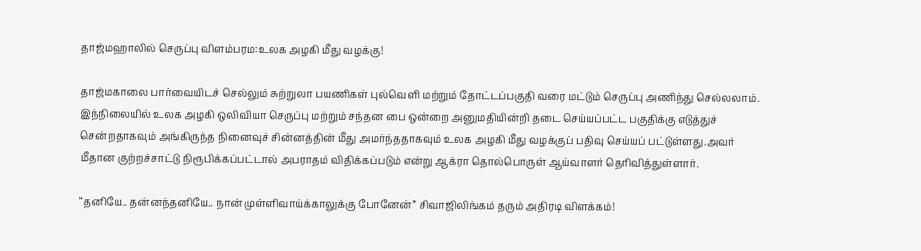தாஜ்மஹாலில் செருப்பு விளம்பரம:உலக அழகி மீது வழக்கு!

தாஜ்மகாலை பார்வையிடச் செல்லும் சுற்றுலா பயணிகள் புல்வெளி மற்றும் தோட்டப்பகுதி வரை மட்டும் செருப்பு அணிந்து செல்லலாம். இந்நிலையில் உலக அழகி ஒலிவியா செருப்பு மற்றும் சந்தன பை ஒன்றை அனுமதியின்றி தடை செய்யப்பட்ட பகுதிக்கு எடுத்துச் சென்றதாகவும் அங்கிருந்த நினைவுச் சின்னத்தின் மீது அமர்ந்ததாகவும் உலக அழகி மீது வழக்குப் பதிவு செய்யப் பட்டுள்ளது.அவர் மீதான குற்றச்சாட்டு நிரூபிக்கப்பட்டால் அபராதம் விதிக்கப்படும் என்று ஆக்ரா தொல்பொருள் ஆய்வாளர் தெரிவித்துள்ளார்.

“தனியே.. தன்னந்தனியே.. நான் முள்ளிவாய்க்காலுக்கு போனேன்” சிவாஜிலிங்கம் தரும் அதிரடி விளக்கம்!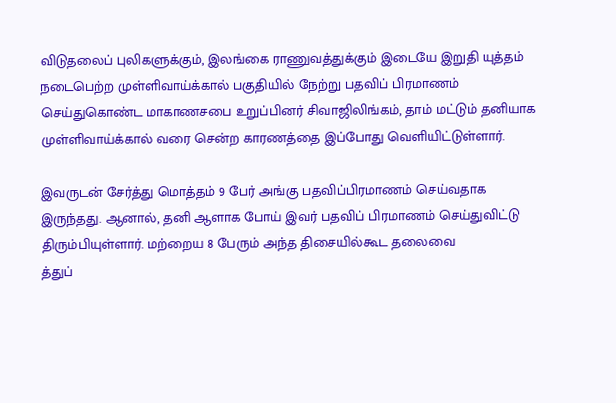விடுதலைப் புலிகளுக்கும், இலங்கை ராணுவத்துக்கும் இடையே இறுதி யுத்தம் நடைபெற்ற முள்ளிவாய்க்கால் பகுதியில் நேற்று பதவிப் பிரமாணம் செய்துகொண்ட மாகாணசபை உறுப்பினர் சிவாஜிலிங்கம், தாம் மட்டும் தனியாக முள்ளிவாய்க்கால் வரை சென்ற காரணத்தை இப்போது வெளியிட்டுள்ளார்.

இவருடன் சேர்த்து மொத்தம் 9 பேர் அங்கு பதவிப்பிரமாணம் செய்வதாக இருந்தது. ஆனால், தனி ஆளாக போய் இவர் பதவிப் பிரமாணம் செய்துவிட்டு திரும்பியுள்ளார். மற்றைய 8 பேரும் அந்த திசையில்கூட தலைவை
த்துப்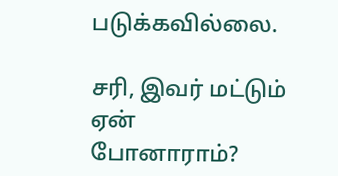படுக்கவில்லை.

சரி, இவர் மட்டும் ஏன் போனாராம்?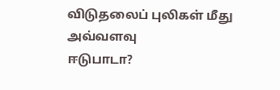விடுதலைப் புலிகள் மீது அவ்வளவு
ஈடுபாடா?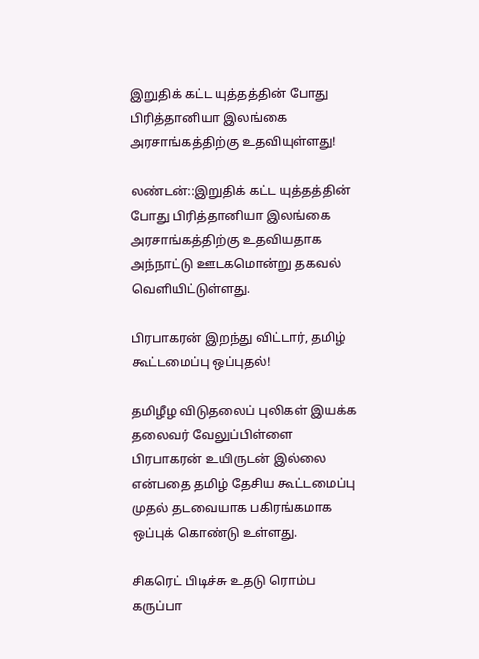இறுதிக் கட்ட யுத்தத்தின் போது பிரித்தானியா இலங்கை அரசாங்கத்திற்கு உதவியுள்ளது!

லண்டன்::இறுதிக் கட்ட யுத்தத்தின் போது பிரித்தானியா இலங்கை அரசாங்கத்திற்கு உதவியதாக அந்நாட்டு ஊடகமொன்று தகவல் வெளியிட்டுள்ளது.

பிரபாகரன் இறந்து விட்டார், தமிழ் கூட்டமைப்பு ஒப்புதல்!

தமிழீழ விடுதலைப் புலிகள் இயக்க தலைவர் வேலுப்பிள்ளை பிரபாகரன் உயிருடன் இல்லை என்பதை தமிழ் தேசிய கூட்டமைப்பு முதல் தடவையாக பகிரங்கமாக ஒப்புக் கொண்டு உள்ளது.

சிகரெட் பிடிச்சு உதடு ரொம்ப கருப்பா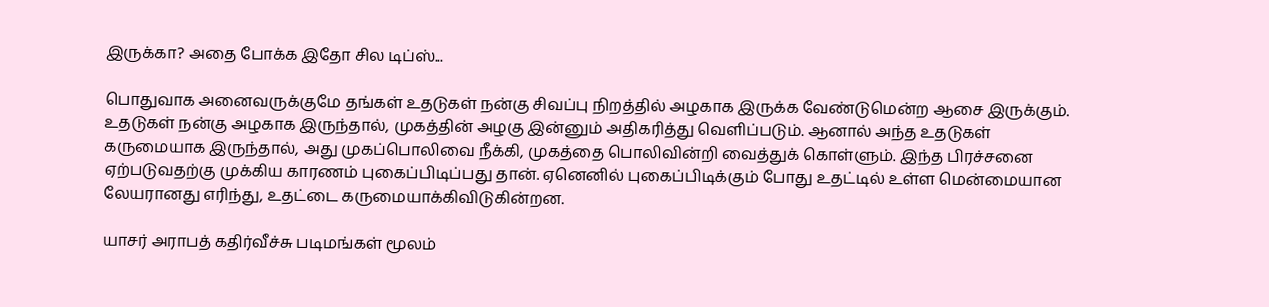இருக்கா? அதை போக்க இதோ சில டிப்ஸ்...

பொதுவாக அனைவருக்குமே தங்கள் உதடுகள் நன்கு சிவப்பு நிறத்தில் அழகாக இருக்க வேண்டுமென்ற ஆசை இருக்கும். உதடுகள் நன்கு அழகாக இருந்தால், முகத்தின் அழகு இன்னும் அதிகரித்து வெளிப்படும். ஆனால் அந்த உதடுகள் கருமையாக இருந்தால், அது முகப்பொலிவை நீக்கி, முகத்தை பொலிவின்றி வைத்துக் கொள்ளும். இந்த பிரச்சனை ஏற்படுவதற்கு முக்கிய காரணம் புகைப்பிடிப்பது தான். ஏனெனில் புகைப்பிடிக்கும் போது உதட்டில் உள்ள மென்மையான லேயரானது எரிந்து, உதட்டை கருமையாக்கிவிடுகின்றன.

யாசர் அராபத் கதிர்வீச்சு படிமங்கள் மூலம்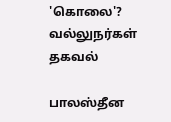'கொலை'? வல்லுநர்கள் தகவல்

பாலஸ்தீன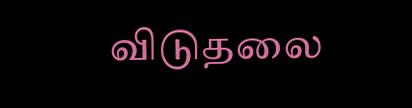விடுதலை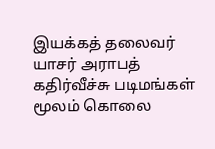இயக்கத் தலைவர் யாசர் அராபத் கதிர்வீச்சு படிமங்கள் மூலம் கொலை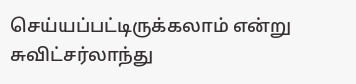செய்யப்பட்டிருக்கலாம் என்று சுவிட்சர்லாந்து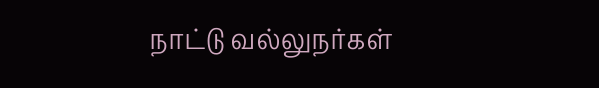நாட்டு வல்லுநர்கள்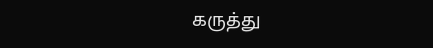கருத்து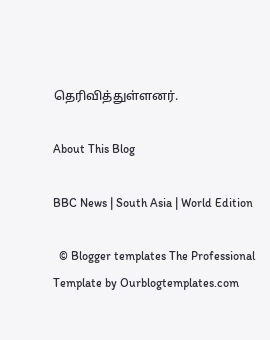தெரிவித்துள்ளனர்.

About This Blog

BBC News | South Asia | World Edition

  © Blogger templates The Professional Template by Ourblogtemplates.com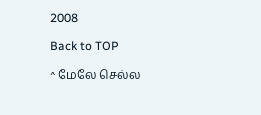2008

Back to TOP

^ மேலே செல்ல